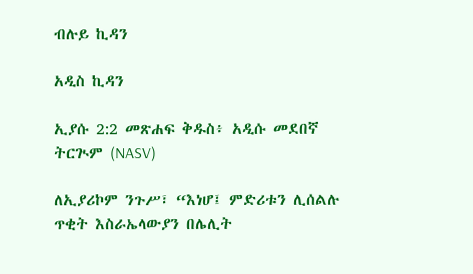ብሉይ ኪዳን

አዲስ ኪዳን

ኢያሱ 2:2 መጽሐፍ ቅዱስ፥ አዲሱ መደበኛ ትርጒም (NASV)

ለኢያሪኮም ንጉሥ፣ “እነሆ፤ ምድሪቱን ሊሰልሉ ጥቂት እስራኤላውያን በሌሊት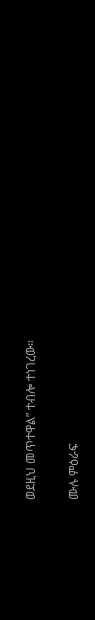ወደዚህ መጥተዋል” ተብሎ ተነገረው።

ሙሉ ምዕራፍ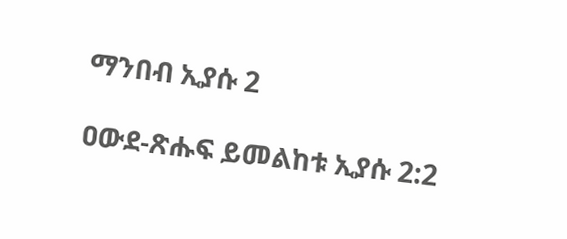ማንበብ ኢያሱ 2

ዐውደ-ጽሑፍ ይመልከቱ ኢያሱ 2:2